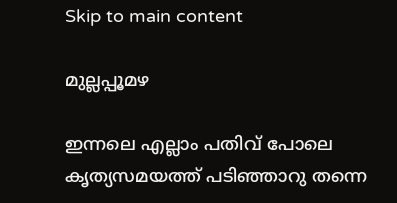Skip to main content

മുല്ലപ്പൂമഴ

ഇന്നലെ എല്ലാം പതിവ് പോലെ
കൃത്യസമയത്ത് പടിഞ്ഞാറു തന്നെ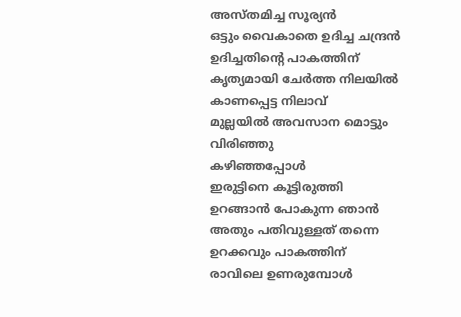അസ്തമിച്ച സൂര്യൻ
ഒട്ടും വൈകാതെ ഉദിച്ച ചന്ദ്രൻ
ഉദിച്ചതിന്റെ പാകത്തിന്
കൃത്യമായി ചേർത്ത നിലയിൽ
കാണപ്പെട്ട നിലാവ്
മുല്ലയിൽ അവസാന മൊട്ടും വിരിഞ്ഞു
കഴിഞ്ഞപ്പോൾ
ഇരുട്ടിനെ കൂട്ടിരുത്തി
ഉറങ്ങാൻ പോകുന്ന ഞാൻ
അതും പതിവുള്ളത് തന്നെ ഉറക്കവും പാകത്തിന്
രാവിലെ ഉണരുമ്പോൾ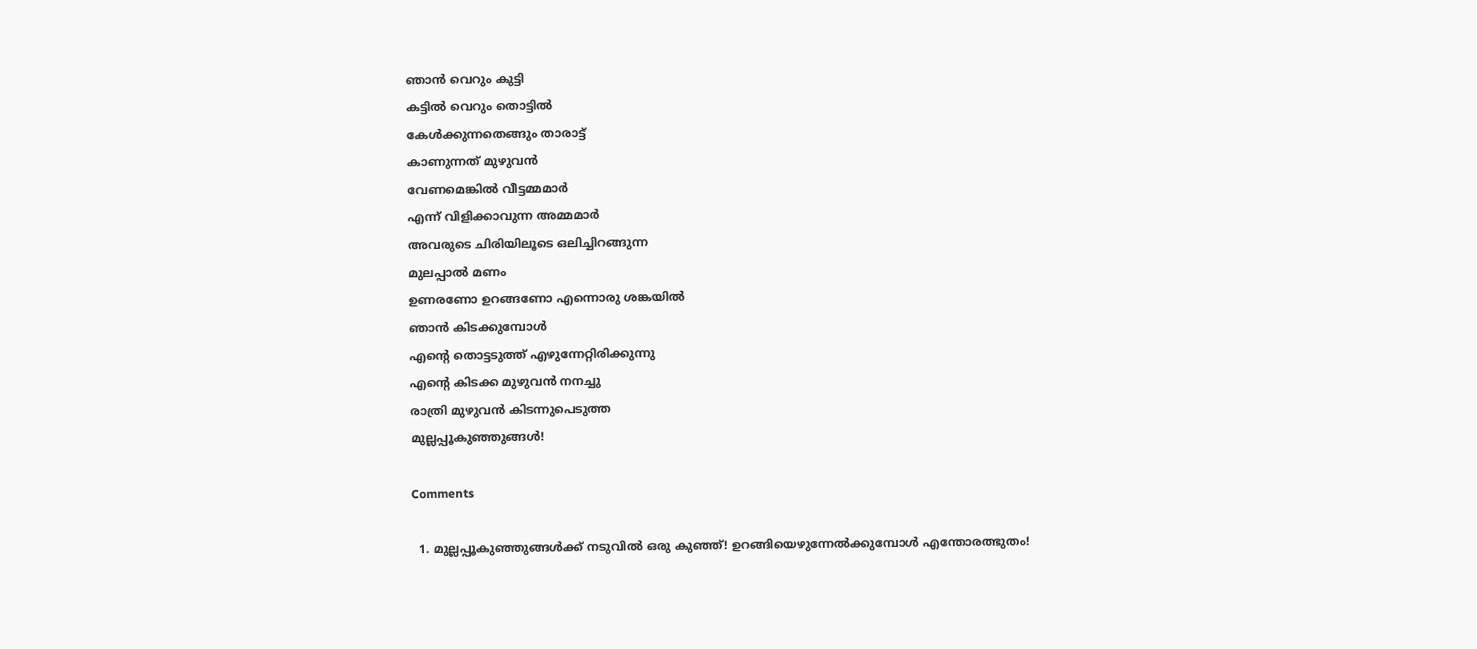ഞാൻ വെറും കുട്ടി
കട്ടിൽ വെറും തൊട്ടിൽ
കേൾക്കുന്നതെങ്ങും താരാട്ട്
കാണുന്നത് മുഴുവൻ
വേണമെങ്കിൽ വീട്ടമ്മമാർ
എന്ന് വിളിക്കാവുന്ന അമ്മമാർ
അവരുടെ ചിരിയിലൂടെ ഒലിച്ചിറങ്ങുന്ന
മുലപ്പാൽ മണം
ഉണരണോ ഉറങ്ങണോ എന്നൊരു ശങ്കയിൽ
ഞാൻ കിടക്കുമ്പോൾ
എന്റെ തൊട്ടടുത്ത്‌ എഴുന്നേറ്റിരിക്കുന്നു
എന്റെ കിടക്ക മുഴുവൻ നനച്ചു
രാത്രി മുഴുവൻ കിടന്നുപെടുത്ത
മുല്ലപ്പൂകുഞ്ഞുങ്ങൾ!

Comments

  1. മുല്ലപ്പൂകുഞ്ഞുങ്ങള്‍ക്ക് നടുവില്‍ ഒരു കുഞ്ഞ്! ഉറങ്ങിയെഴുന്നേല്‍ക്കുമ്പോള്‍ എന്തോരത്ഭുതം!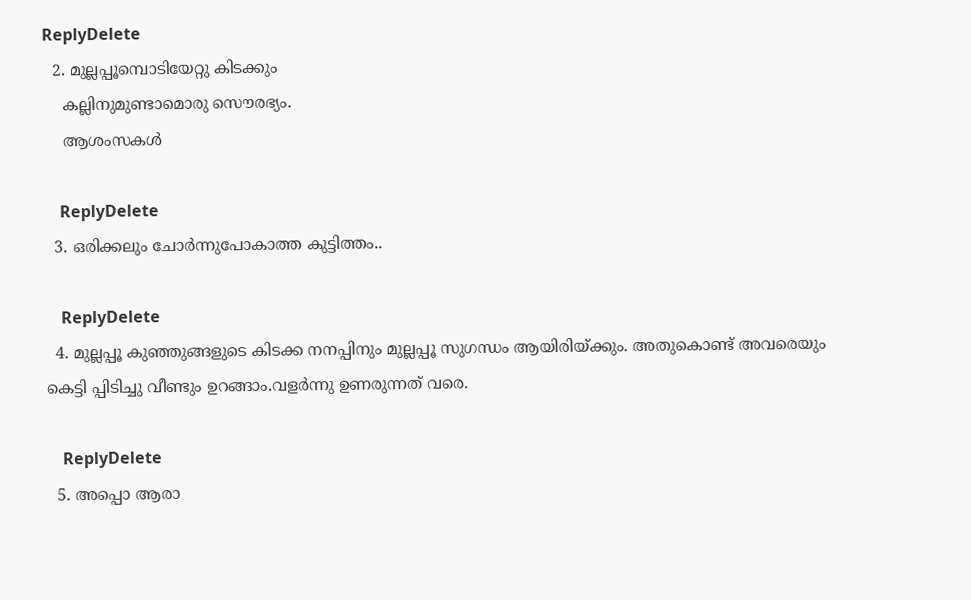ReplyDelete
  2. മുല്ലപ്പൂമ്പൊടിയേറ്റു കിടക്കും
    കല്ലിനുമുണ്ടാമൊരു സൌരഭ്യം.
    ആശംസകള്‍

    ReplyDelete
  3. ഒരിക്കലും ചോര്‍ന്നുപോകാത്ത കുട്ടിത്തം..

    ReplyDelete
  4. മുല്ലപ്പൂ കുഞ്ഞുങ്ങളുടെ കിടക്ക നനപ്പിനും മുല്ലപ്പൂ സുഗന്ധം ആയിരിയ്ക്കും. അതുകൊണ്ട് അവരെയും കെട്ടി പ്പിടിച്ചു വീണ്ടും ഉറങ്ങാം.വളർന്നു ഉണരുന്നത് വരെ.

    ReplyDelete
  5. അപ്പൊ ആരാ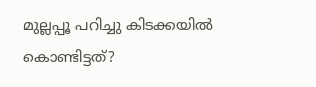മുല്ലപ്പൂ പറിച്ചു കിടക്കയില്‍ കൊണ്ടിട്ടത്?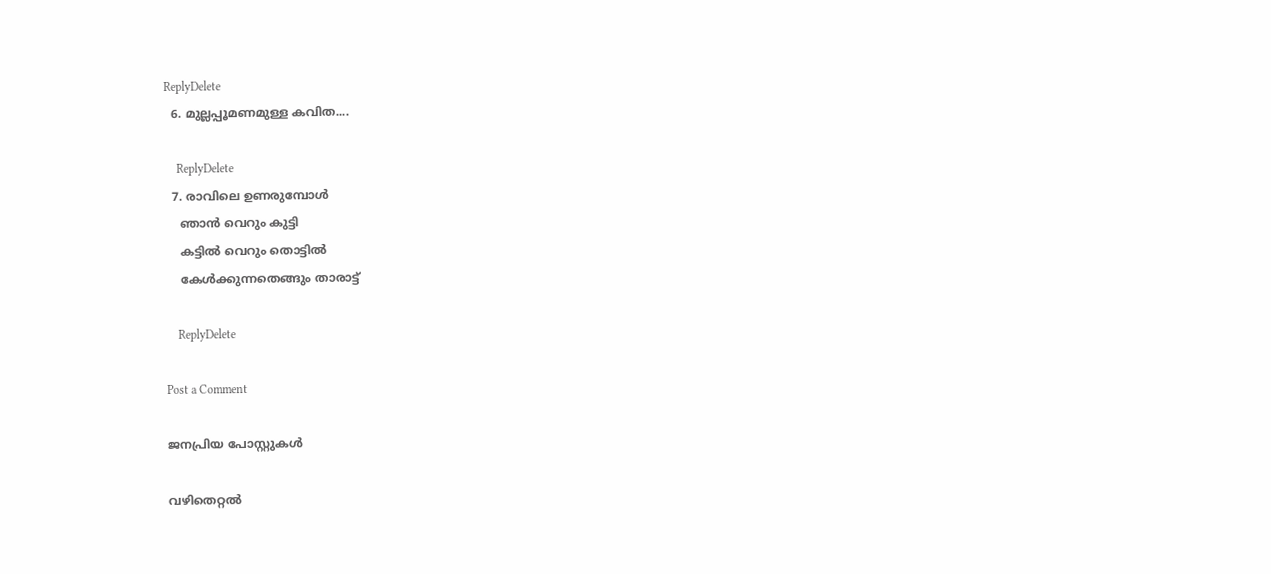ReplyDelete
  6. മുല്ലപ്പൂമണമുള്ള കവിത....

    ReplyDelete
  7. രാവിലെ ഉണരുമ്പോൾ
    ഞാൻ വെറും കുട്ടി
    കട്ടിൽ വെറും തൊട്ടിൽ
    കേൾക്കുന്നതെങ്ങും താരാട്ട്

    ReplyDelete

Post a Comment

ജനപ്രിയ പോസ്റ്റുകൾ

വഴിതെറ്റൽ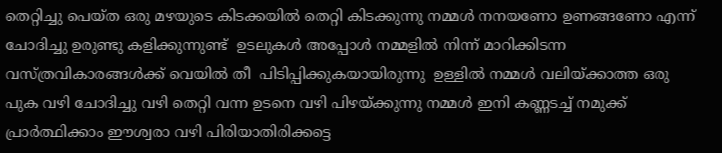തെറ്റിച്ചു പെയ്ത ഒരു മഴയുടെ കിടക്കയിൽ തെറ്റി കിടക്കുന്നു നമ്മൾ നനയണോ ഉണങ്ങണോ എന്ന് ചോദിച്ചു ഉരുണ്ടു കളിക്കുന്നുണ്ട്  ഉടലുകൾ അപ്പോൾ നമ്മളിൽ നിന്ന് മാറിക്കിടന്ന  വസ്ത്രവികാരങ്ങൾക്ക് വെയിൽ തീ  പിടിപ്പിക്കുകയായിരുന്നു  ഉള്ളിൽ നമ്മൾ വലിയ്ക്കാത്ത ഒരു പുക വഴി ചോദിച്ചു വഴി തെറ്റി വന്ന ഉടനെ വഴി പിഴയ്ക്കുന്നു നമ്മൾ ഇനി കണ്ണടച്ച് നമുക്ക് പ്രാർത്ഥിക്കാം ഈശ്വരാ വഴി പിരിയാതിരിക്കട്ടെ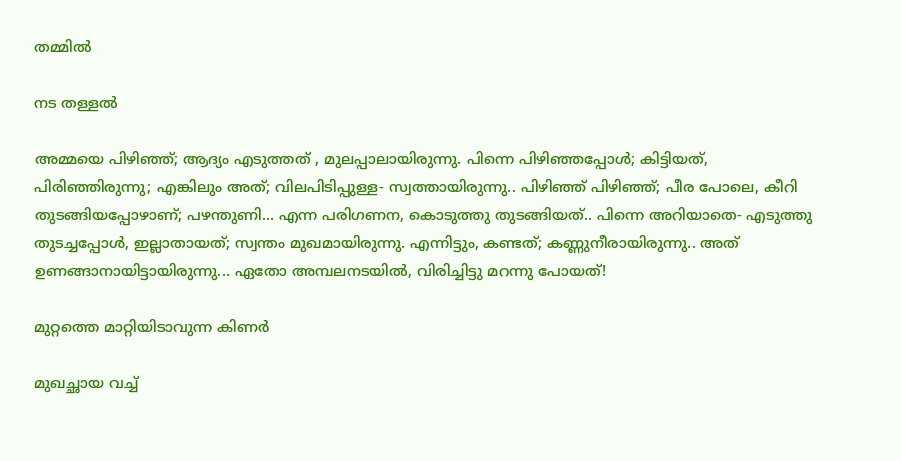തമ്മിൽ

നട തള്ളൽ

അമ്മയെ പിഴിഞ്ഞ്; ആദ്യം എടുത്തത്‌ , മുലപ്പാലായിരുന്നു. പിന്നെ പിഴിഞ്ഞപ്പോൾ; കിട്ടിയത്, പിരിഞ്ഞിരുന്നു; എങ്കിലും അത്; വിലപിടിപ്പുള്ള- സ്വത്തായിരുന്നു.. പിഴിഞ്ഞ് പിഴിഞ്ഞ്; പീര പോലെ, കീറി തുടങ്ങിയപ്പോഴാണ്; പഴന്തുണി... എന്ന പരിഗണന, കൊടുത്തു തുടങ്ങിയത്.. പിന്നെ അറിയാതെ- എടുത്തു തുടച്ചപ്പോൾ, ഇല്ലാതായത്; സ്വന്തം മുഖമായിരുന്നു. എന്നിട്ടും, കണ്ടത്; കണ്ണുനീരായിരുന്നു.. അത് ഉണങ്ങാനായിട്ടായിരുന്നു... ഏതോ അമ്പലനടയിൽ, വിരിച്ചിട്ടു മറന്നു പോയത്!

മുറ്റത്തെ മാറ്റിയിടാവുന്ന കിണർ

മുഖച്ഛായ വച്ച്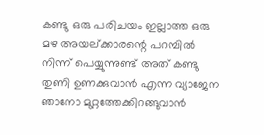കണ്ടു ഒരു പരിചയം ഇല്ലാത്ത ഒരു മഴ അയല്ക്കാരന്റെ പറമ്പിൽ നിന്ന് പെയ്യുന്നുണ്ട് അത് കണ്ടു തുണി ഉണക്കുവാൻ എന്ന വ്യാജേന ഞാനോ മുറ്റത്തേക്കിറങ്ങുവാൻ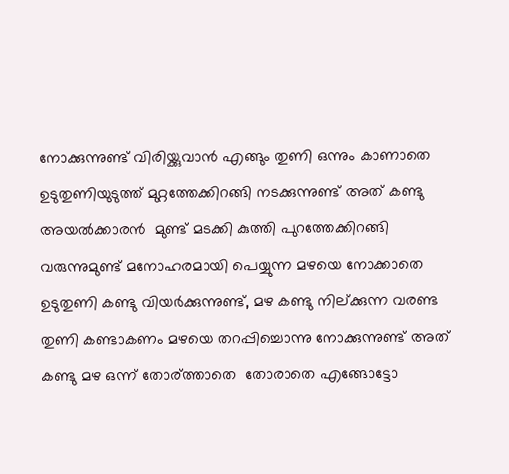നോക്കുന്നുണ്ട് വിരിയ്ക്കുവാൻ എങ്ങും തുണി ഒന്നും കാണാതെ ഉടുതുണിയുടുത്ത് മുറ്റത്തേക്കിറങ്ങി നടക്കുന്നുണ്ട് അത് കണ്ടു  അയൽക്കാരൻ  മുണ്ട് മടക്കി കുത്തി പുറത്തേക്കിറങ്ങി വരുന്നുമുണ്ട് മനോഹരമായി പെയ്യുന്ന മഴയെ നോക്കാതെ ഉടുതുണി കണ്ടു വിയർക്കുന്നുണ്ട്‌, മഴ കണ്ടു നില്ക്കുന്ന വരണ്ട തുണി കണ്ടാകണം മഴയെ തറപ്പിച്ചൊന്നു നോക്കുന്നുണ്ട് അത് കണ്ടു മഴ ഒന്ന് തോര്ത്താതെ  തോരാതെ എങ്ങോട്ടോ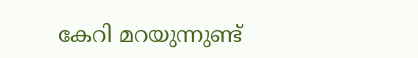കേറി മറയുന്നുണ്ട്‌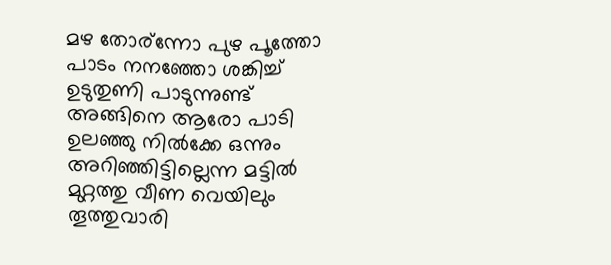മഴ തോര്ന്നോ പുഴ പൂത്തോ പാടം നനഞ്ഞോ ശങ്കിച്ച് ഉടുതുണി പാടുന്നുണ്ട് അങ്ങിനെ ആരോ പാടി ഉലഞ്ഞു നിൽക്കേ ഒന്നും അറിഞ്ഞിട്ടില്ലെന്ന മട്ടിൽ മുറ്റത്തു വീണ വെയിലും തൂത്തുവാരി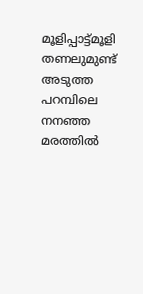മൂളിപ്പാട്ട്മൂളി  തണലുമുണ്ട് അടുത്ത പറമ്പിലെ നനഞ്ഞ മരത്തിൽ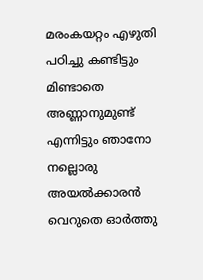മരംകയറ്റം എഴുതി പഠിച്ചു കണ്ടിട്ടും മിണ്ടാതെ അണ്ണാനുമുണ്ട്‌ എന്നിട്ടും ഞാനോ നല്ലൊരു അയൽക്കാരൻ വെറുതെ ഓർത്തു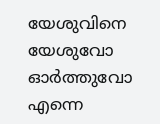യേശുവിനെ യേശുവോ ഓർത്തുവോ എന്നെ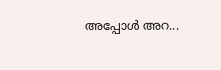അപ്പോൾ അറ...